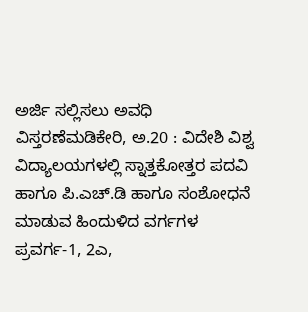ಅರ್ಜಿ ಸಲ್ಲಿಸಲು ಅವಧಿ ವಿಸ್ತರಣೆಮಡಿಕೇರಿ, ಅ.20 : ವಿದೇಶಿ ವಿಶ್ವ ವಿದ್ಯಾಲಯಗಳಲ್ಲಿ ಸ್ನಾತ್ತಕೋತ್ತರ ಪದವಿ ಹಾಗೂ ಪಿ.ಎಚ್.ಡಿ ಹಾಗೂ ಸಂಶೋಧನೆ ಮಾಡುವ ಹಿಂದುಳಿದ ವರ್ಗಗಳ ಪ್ರವರ್ಗ-1, 2ಎ,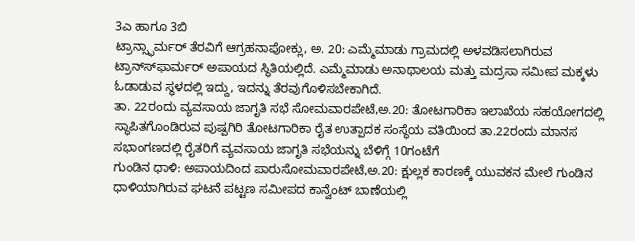3ಎ ಹಾಗೂ 3ಬಿ
ಟ್ರಾನ್ಸ್ಫಾರ್ಮರ್ ತೆರವಿಗೆ ಆಗ್ರಹನಾಪೋಕ್ಲು, ಅ. 20: ಎಮ್ಮೆಮಾಡು ಗ್ರಾಮದಲ್ಲಿ ಅಳವಡಿಸಲಾಗಿರುವ ಟ್ರಾನ್ಸ್‍ಫಾರ್ಮರ್ ಅಪಾಯದ ಸ್ಥಿತಿಯಲ್ಲಿದೆ. ಎಮ್ಮೆಮಾಡು ಅನಾಥಾಲಯ ಮತ್ತು ಮದ್ರಸಾ ಸಮೀಪ ಮಕ್ಕಳು ಓಡಾಡುವ ಸ್ಥಳದಲ್ಲಿ ಇದ್ದು, ಇದನ್ನು ತೆರವುಗೊಳಿಸಬೇಕಾಗಿದೆ.
ತಾ. 22ರಂದು ವ್ಯವಸಾಯ ಜಾಗೃತಿ ಸಭೆ ಸೋಮವಾರಪೇಟೆ,ಅ.20: ತೋಟಗಾರಿಕಾ ಇಲಾಖೆಯ ಸಹಯೋಗದಲ್ಲಿ ಸ್ಥಾಪಿತಗೊಂಡಿರುವ ಪುಷ್ಪಗಿರಿ ತೋಟಗಾರಿಕಾ ರೈತ ಉತ್ಪಾದಕ ಸಂಸ್ಥೆಯ ವತಿಯಿಂದ ತಾ.22ರಂದು ಮಾನಸ ಸಭಾಂಗಣದಲ್ಲಿ ರೈತರಿಗೆ ವ್ಯವಸಾಯ ಜಾಗೃತಿ ಸಭೆಯನ್ನು ಬೆಳಿಗ್ಗೆ 10ಗಂಟೆಗೆ
ಗುಂಡಿನ ಧಾಳಿ: ಅಪಾಯದಿಂದ ಪಾರುಸೋಮವಾರಪೇಟೆ,ಅ.20: ಕ್ಷುಲ್ಲಕ ಕಾರಣಕ್ಕೆ ಯುವಕನ ಮೇಲೆ ಗುಂಡಿನ ಧಾಳಿಯಾಗಿರುವ ಘಟನೆ ಪಟ್ಟಣ ಸಮೀಪದ ಕಾನ್ವೆಂಟ್ ಬಾಣೆಯಲ್ಲಿ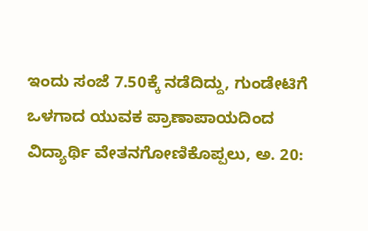ಇಂದು ಸಂಜೆ 7.50ಕ್ಕೆ ನಡೆದಿದ್ದು, ಗುಂಡೇಟಿಗೆ ಒಳಗಾದ ಯುವಕ ಪ್ರಾಣಾಪಾಯದಿಂದ
ವಿದ್ಯಾರ್ಥಿ ವೇತನಗೋಣಿಕೊಪ್ಪಲು, ಅ. 20: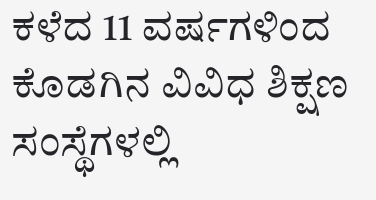ಕಳೆದ 11 ವರ್ಷಗಳಿಂದ ಕೊಡಗಿನ ವಿವಿಧ ಶಿಕ್ಷಣ ಸಂಸ್ಥೆಗಳಲ್ಲಿ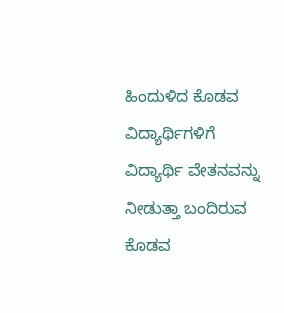ಹಿಂದುಳಿದ ಕೊಡವ ವಿದ್ಯಾರ್ಥಿಗಳಿಗೆ ವಿದ್ಯಾರ್ಥಿ ವೇತನವನ್ನು ನೀಡುತ್ತಾ ಬಂದಿರುವ ಕೊಡವ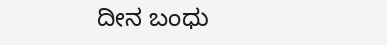ದೀನ ಬಂಧು